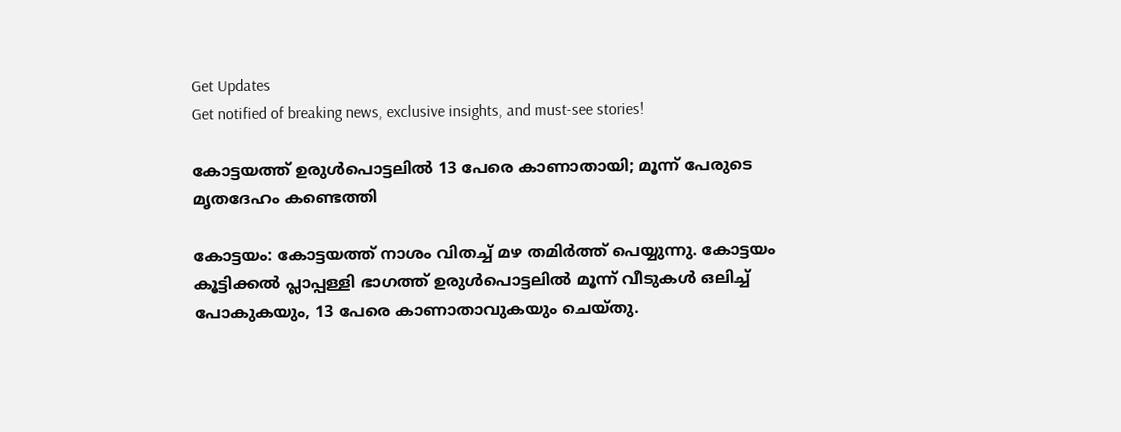Get Updates
Get notified of breaking news, exclusive insights, and must-see stories!

കോട്ടയത്ത് ഉരുള്‍പൊട്ടലില്‍ 13 പേരെ കാണാതായി; മൂന്ന് പേരുടെ മൃതദേഹം കണ്ടെത്തി

കോട്ടയം: കോട്ടയത്ത് നാശം വിതച്ച് മഴ തമിര്‍ത്ത് പെയ്യുന്നു. കോട്ടയം കൂട്ടിക്കല്‍ പ്ലാപ്പള്ളി ഭാഗത്ത് ഉരുള്‍പൊട്ടലില്‍ മൂന്ന് വീടുകള്‍ ഒലിച്ച് പോകുകയും, 13 പേരെ കാണാതാവുകയും ചെയ്തു.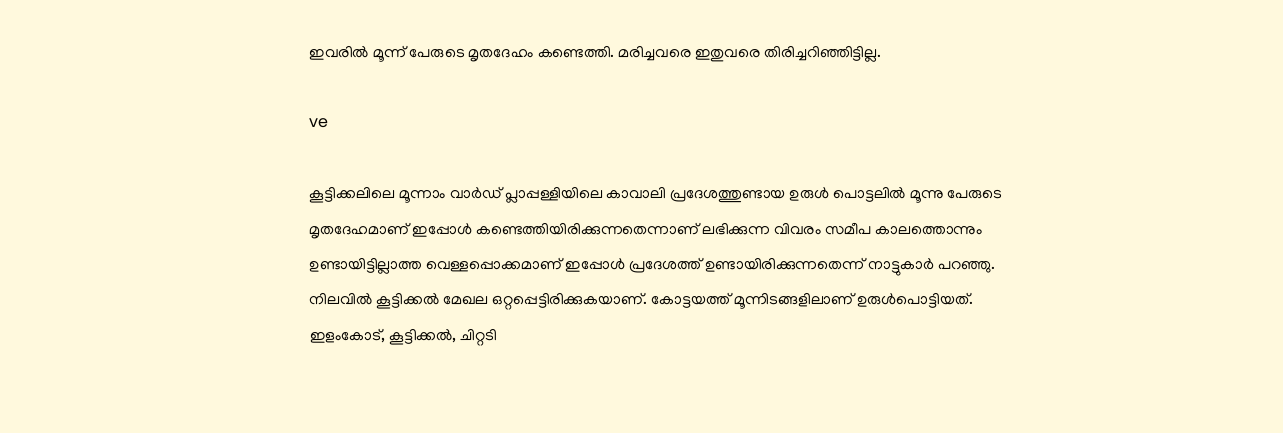ഇവരില്‍ മൂന്ന് പേരുടെ മൃതദേഹം കണ്ടെത്തി. മരിച്ചവരെ ഇതുവരെ തിരിച്ചറിഞ്ഞിട്ടില്ല.

ve

കൂട്ടിക്കലിലെ മൂന്നാം വാര്‍ഡ് പ്ലാപ്പള്ളിയിലെ കാവാലി പ്രദേശത്തുണ്ടായ ഉരുള്‍ പൊട്ടലില്‍ മൂന്നു പേരുടെ മൃതദേഹമാണ് ഇപ്പോള്‍ കണ്ടെത്തിയിരിക്കുന്നതെന്നാണ് ലഭിക്കുന്ന വിവരം സമീപ കാലത്തൊന്നും ഉണ്ടായിട്ടില്ലാത്ത വെള്ളപ്പൊക്കമാണ് ഇപ്പോള്‍ പ്രദേശത്ത് ഉണ്ടായിരിക്കുന്നതെന്ന് നാട്ടുകാര്‍ പറഞ്ഞു. നിലവില്‍ കൂട്ടിക്കല്‍ മേഖല ഒറ്റപ്പെട്ടിരിക്കുകയാണ്. കോട്ടയത്ത് മൂന്നിടങ്ങളിലാണ് ഉരുള്‍പൊട്ടിയത്. ഇളംകോട്, കൂട്ടിക്കല്‍, ചിറ്റടി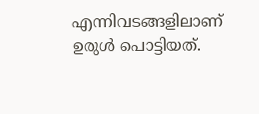എന്നിവടങ്ങളിലാണ് ഉരുള്‍ പൊട്ടിയത്.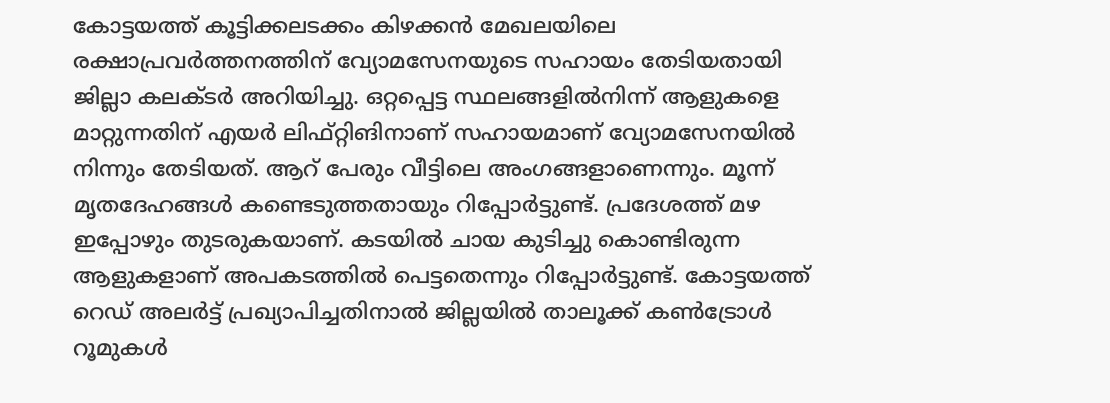കോട്ടയത്ത് കൂട്ടിക്കലടക്കം കിഴക്കന്‍ മേഖലയിലെ രക്ഷാപ്രവര്‍ത്തനത്തിന് വ്യോമസേനയുടെ സഹായം തേടിയതായി ജില്ലാ കലക്ടര്‍ അറിയിച്ചു. ഒറ്റപ്പെട്ട സ്ഥലങ്ങളില്‍നിന്ന് ആളുകളെ മാറ്റുന്നതിന് എയര്‍ ലിഫ്റ്റിങിനാണ് സഹായമാണ് വ്യോമസേനയില്‍ നിന്നും തേടിയത്. ആറ് പേരും വീട്ടിലെ അംഗങ്ങളാണെന്നും. മൂന്ന് മൃതദേഹങ്ങള്‍ കണ്ടെടുത്തതായും റിപ്പോര്‍ട്ടുണ്ട്. പ്രദേശത്ത് മഴ ഇപ്പോഴും തുടരുകയാണ്. കടയില്‍ ചായ കുടിച്ചു കൊണ്ടിരുന്ന ആളുകളാണ് അപകടത്തില്‍ പെട്ടതെന്നും റിപ്പോര്‍ട്ടുണ്ട്. കോട്ടയത്ത് റെഡ് അലര്‍ട്ട് പ്രഖ്യാപിച്ചതിനാല്‍ ജില്ലയില്‍ താലൂക്ക് കണ്‍ട്രോള്‍ റൂമുകള്‍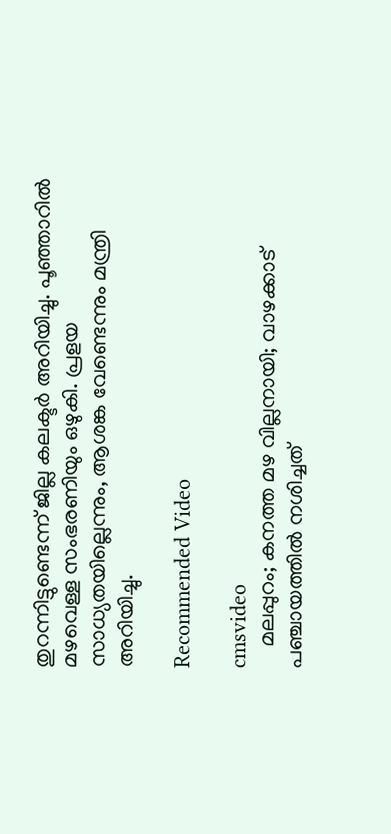തുറന്നിട്ടുണ്ടെന്ന് ജില്ല കലക്ടര്‍ അറിയിച്ചു. പൂഞ്ഞാറില്‍ മഴവെള്ള സംഭരണിയും ഒഴുകി. പ്രളയ സാധ്യതയില്ലെന്നും, ആശങ്ക വേണ്ടെന്നും മന്ത്രി അറിയിച്ചു.

Recommended Video

cmsvideo
    മലപ്പുറം; കനത്ത മഴ വില്ലനായി; വാഴക്കാട് പഞ്ചായത്തിൽ നശിച്ചത്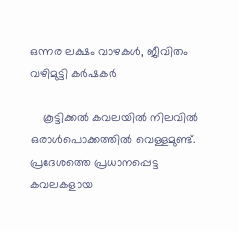ഒന്നര ലക്ഷം വാഴകൾ, ജീവിതം വഴിമുട്ടി കർഷകർ

    കൂട്ടിക്കല്‍ കവലയില്‍ നിലവില്‍ ഒരാള്‍പൊക്കത്തില്‍ വെള്ളമുണ്ട്. പ്രദേശത്തെ പ്രധാനപ്പെട്ട കവലകളായ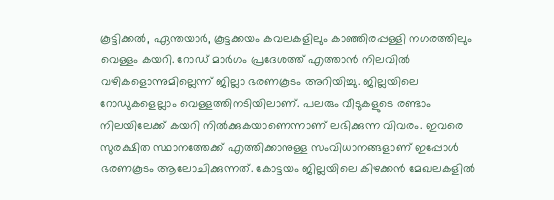കൂട്ടിക്കല്‍, ഏന്തയാര്‍, കൂട്ടക്കയം കവലകളിലും കാഞ്ഞിരപ്പള്ളി നഗരത്തിലും വെള്ളം കയറി. റോഡ് മാര്‍ഗം പ്രദേശത്ത് എത്താന്‍ നിലവില്‍ വഴികളൊന്നുമില്ലെന്ന് ജില്ലാ ഭരണകൂടം അറിയിച്ചു. ജില്ലയിലെ റോഡുകളെല്ലാം വെള്ളത്തിനടിയിലാണ്. പലരും വീടുകളുടെ രണ്ടാം നിലയിലേക്ക് കയറി നില്‍ക്കുകയാണെന്നാണ് ലഭിക്കുന്ന വിവരം. ഇവരെ സുരക്ഷിത സ്ഥാനത്തേക്ക് എത്തിക്കാനുള്ള സംവിധാനങ്ങളാണ് ഇപ്പോള്‍ ഭരണകൂടം ആലോചിക്കുന്നത്. കോട്ടയം ജില്ലയിലെ കിഴക്കന്‍ മേഖലകളില്‍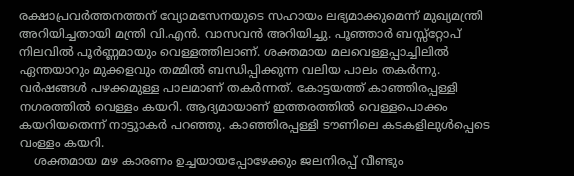രക്ഷാപ്രവര്‍ത്തനത്തന് വ്യോമസേനയുടെ സഹായം ലഭ്യമാക്കുമെന്ന് മുഖ്യമന്ത്രി അറിയിച്ചതായി മന്ത്രി വി.എന്‍. വാസവന്‍ അറിയിച്ചു. പൂഞ്ഞാര്‍ ബസ്സ്‌റ്റോപ് നിലവില്‍ പൂര്‍ണ്ണമായും വെള്ളത്തിലാണ്. ശക്തമായ മലവെള്ളപ്പാച്ചിലില്‍ ഏന്തയാറും മുക്കളവും തമ്മില്‍ ബന്ധിപ്പിക്കുന്ന വലിയ പാലം തകര്‍ന്നു. വര്‍ഷങ്ങള്‍ പഴക്കമുള്ള പാലമാണ് തകര്‍ന്നത്. കോട്ടയത്ത് കാഞ്ഞിരപ്പള്ളി നഗരത്തില്‍ വെള്ളം കയറി. ആദ്യമായാണ് ഇത്തരത്തില്‍ വെള്ളപൊക്കം കയറിയതെന്ന് നാട്ടുാകര്‍ പറഞ്ഞു. കാഞ്ഞിരപ്പള്ളി ടൗണിലെ കടകളിലുള്‍പ്പെടെ വംള്ളം കയറി.
    ശക്തമായ മഴ കാരണം ഉച്ചയായപ്പോഴേക്കും ജലനിരപ്പ് വീണ്ടും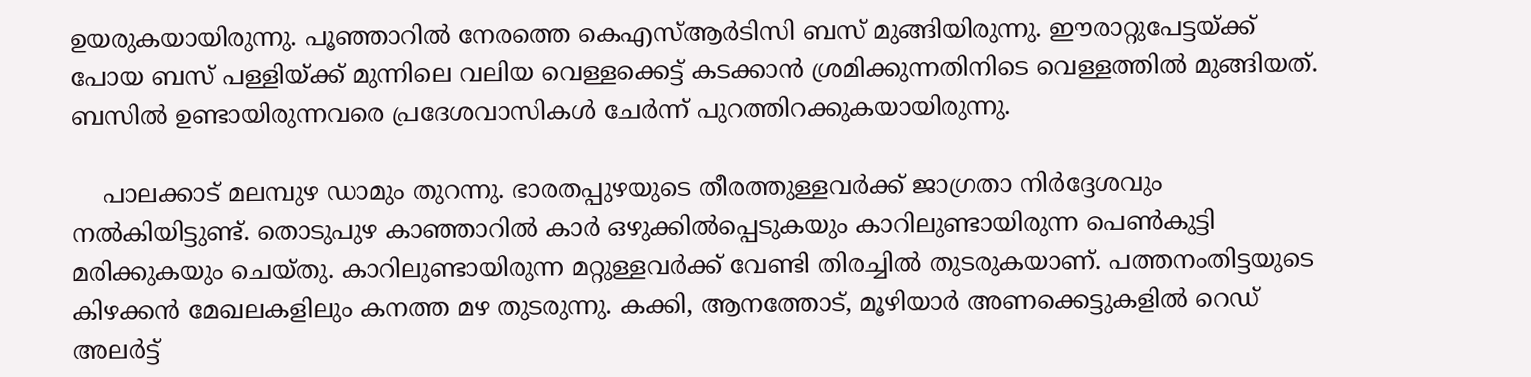ഉയരുകയായിരുന്നു. പൂഞ്ഞാറില്‍ നേരത്തെ കെഎസ്ആര്‍ടിസി ബസ് മുങ്ങിയിരുന്നു. ഈരാറ്റുപേട്ടയ്ക്ക് പോയ ബസ് പള്ളിയ്ക്ക് മുന്നിലെ വലിയ വെള്ളക്കെട്ട് കടക്കാന്‍ ശ്രമിക്കുന്നതിനിടെ വെള്ളത്തില്‍ മുങ്ങിയത്. ബസില്‍ ഉണ്ടായിരുന്നവരെ പ്രദേശവാസികള്‍ ചേര്‍ന്ന് പുറത്തിറക്കുകയായിരുന്നു.

    പാലക്കാട് മലമ്പുഴ ഡാമും തുറന്നു. ഭാരതപ്പുഴയുടെ തീരത്തുള്ളവര്‍ക്ക് ജാഗ്രതാ നിര്‍ദ്ദേശവും നല്‍കിയിട്ടുണ്ട്. തൊടുപുഴ കാഞ്ഞാറില്‍ കാര്‍ ഒഴുക്കില്‍പ്പെടുകയും കാറിലുണ്ടായിരുന്ന പെണ്‍കുട്ടി മരിക്കുകയും ചെയ്തു. കാറിലുണ്ടായിരുന്ന മറ്റുള്ളവര്‍ക്ക് വേണ്ടി തിരച്ചില്‍ തുടരുകയാണ്. പത്തനംതിട്ടയുടെ കിഴക്കന്‍ മേഖലകളിലും കനത്ത മഴ തുടരുന്നു. കക്കി, ആനത്തോട്, മൂഴിയാര്‍ അണക്കെട്ടുകളില്‍ റെഡ് അലര്‍ട്ട്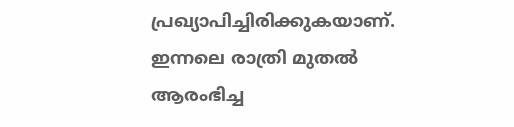പ്രഖ്യാപിച്ചിരിക്കുകയാണ്. ഇന്നലെ രാത്രി മുതല്‍ ആരംഭിച്ച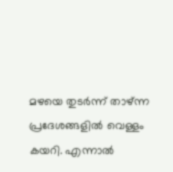മഴയെ തുടര്‍ന്ന് താഴ്ന്ന പ്രദേശങ്ങളില്‍ വെള്ളം കയറി. എന്നാല്‍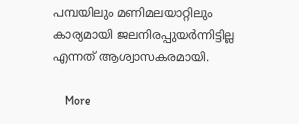പമ്പയിലും മണിമലയാറ്റിലും കാര്യമായി ജലനിരപ്പുയര്‍ന്നിട്ടില്ല എന്നത് ആശ്വാസകരമായി.

    More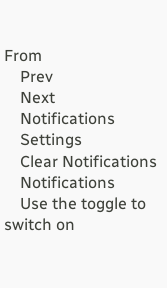From
    Prev
    Next
    Notifications
    Settings
    Clear Notifications
    Notifications
    Use the toggle to switch on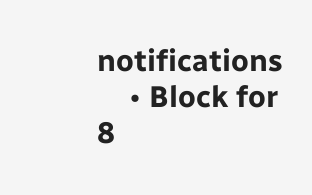notifications
    • Block for 8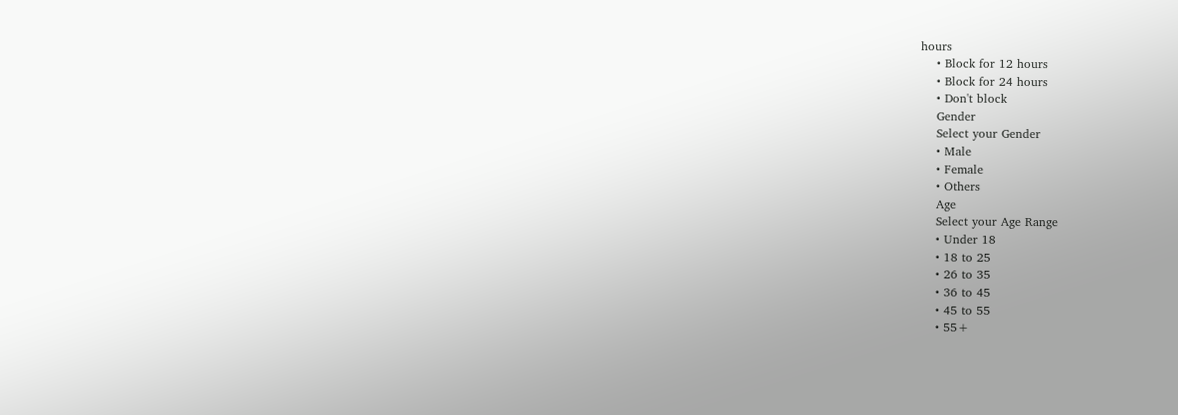hours
    • Block for 12 hours
    • Block for 24 hours
    • Don't block
    Gender
    Select your Gender
    • Male
    • Female
    • Others
    Age
    Select your Age Range
    • Under 18
    • 18 to 25
    • 26 to 35
    • 36 to 45
    • 45 to 55
    • 55+